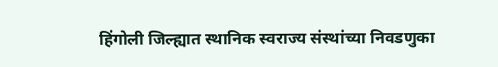हिंगोली जिल्ह्यात स्थानिक स्वराज्य संस्थांच्या निवडणुका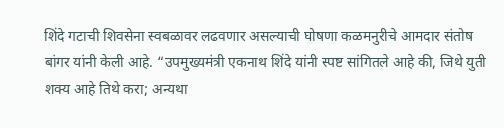शिंदे गटाची शिवसेना स्वबळावर लढवणार असल्याची घोषणा कळमनुरीचे आमदार संतोष बांगर यांनी केली आहे. “उपमुख्यमंत्री एकनाथ शिंदे यांनी स्पष्ट सांगितले आहे की, जिथे युती शक्य आहे तिथे करा; अन्यथा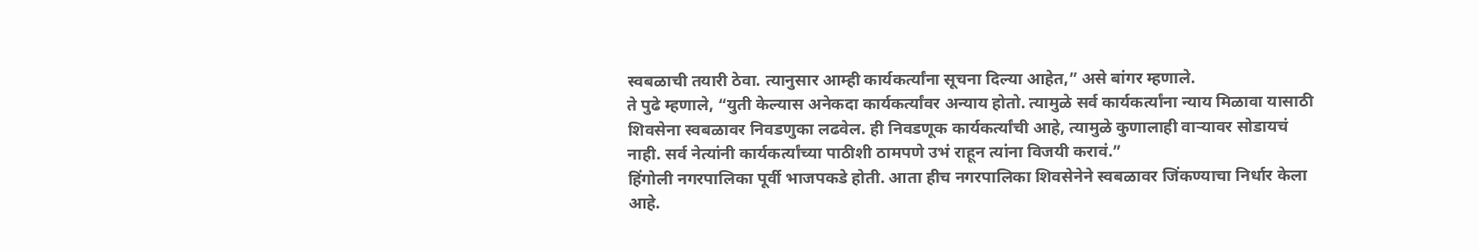स्वबळाची तयारी ठेवा. त्यानुसार आम्ही कार्यकर्त्यांना सूचना दिल्या आहेत,” असे बांगर म्हणाले.
ते पुढे म्हणाले, “युती केल्यास अनेकदा कार्यकर्त्यांवर अन्याय होतो. त्यामुळे सर्व कार्यकर्त्यांना न्याय मिळावा यासाठी शिवसेना स्वबळावर निवडणुका लढवेल. ही निवडणूक कार्यकर्त्यांची आहे, त्यामुळे कुणालाही वाऱ्यावर सोडायचं नाही. सर्व नेत्यांनी कार्यकर्त्यांच्या पाठीशी ठामपणे उभं राहून त्यांना विजयी करावं.”
हिंगोली नगरपालिका पूर्वी भाजपकडे होती. आता हीच नगरपालिका शिवसेनेने स्वबळावर जिंकण्याचा निर्धार केला आहे.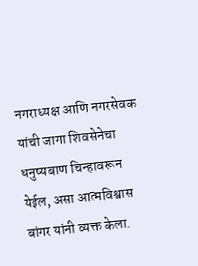नगराध्यक्ष आणि नगरसेवक यांची जागा शिवसेनेचा धनुष्यबाण चिन्हावरून येईल, असा आत्मविश्वास बांगर यांनी व्यक्त केला.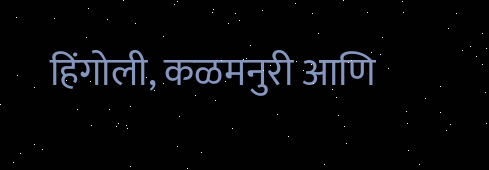हिंगोली, कळमनुरी आणि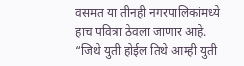वसमत या तीनही नगरपालिकांमध्ये हाच पवित्रा ठेवला जाणार आहे.
“जिथे युती होईल तिथे आम्ही युती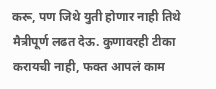करू, पण जिथे युती होणार नाही तिथे मैत्रीपूर्ण लढत देऊ. कुणावरही टीका करायची नाही, फक्त आपलं काम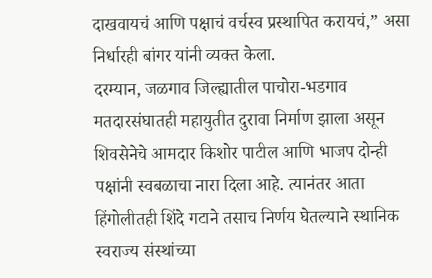दाखवायचं आणि पक्षाचं वर्चस्व प्रस्थापित करायचं,” असा निर्धारही बांगर यांनी व्यक्त केला.
दरम्यान, जळगाव जिल्ह्यातील पाचोरा-भडगाव मतदारसंघातही महायुतीत दुरावा निर्माण झाला असून शिवसेनेचे आमदार किशोर पाटील आणि भाजप दोन्ही पक्षांनी स्वबळाचा नारा दिला आहे. त्यानंतर आता हिंगोलीतही शिंदे गटाने तसाच निर्णय घेतल्याने स्थानिक स्वराज्य संस्थांच्या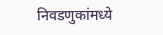निवडणुकांमध्ये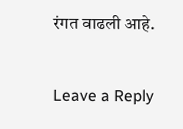रंगत वाढली आहे.


Leave a Reply